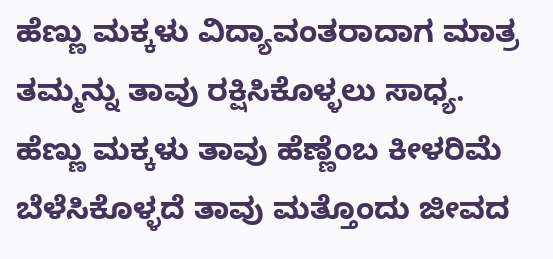ಹೆಣ್ಣು ಮಕ್ಕಳು ವಿದ್ಯಾವಂತರಾದಾಗ ಮಾತ್ರ ತಮ್ಮನ್ನು ತಾವು ರಕ್ಷಿಸಿಕೊಳ್ಳಲು ಸಾಧ್ಯ. ಹೆಣ್ಣು ಮಕ್ಕಳು ತಾವು ಹೆಣ್ಣೆಂಬ ಕೀಳರಿಮೆ ಬೆಳೆಸಿಕೊಳ್ಳದೆ ತಾವು ಮತ್ತೊಂದು ಜೀವದ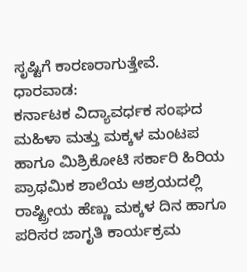ಸೃಷ್ಟಿಗೆ ಕಾರಣರಾಗುತ್ತೇವೆ.
ಧಾರವಾಡ:
ಕರ್ನಾಟಕ ವಿದ್ಯಾವರ್ಧಕ ಸಂಘದ ಮಹಿಳಾ ಮತ್ತು ಮಕ್ಕಳ ಮಂಟಪ ಹಾಗೂ ಮಿಶ್ರಿಕೋಟಿ ಸರ್ಕಾರಿ ಹಿರಿಯ ಪ್ರಾಥಮಿಕ ಶಾಲೆಯ ಆಶ್ರಯದಲ್ಲಿ ರಾಷ್ಟ್ರೀಯ ಹೆಣ್ಣು ಮಕ್ಕಳ ದಿನ ಹಾಗೂ ಪರಿಸರ ಜಾಗೃತಿ ಕಾರ್ಯಕ್ರಮ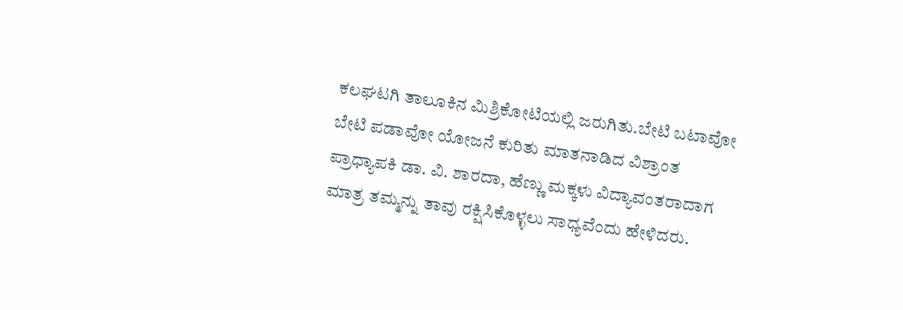ಕಲಘಟಗಿ ತಾಲೂಕಿನ ಮಿಶ್ರಿಕೋಟಿಯಲ್ಲಿ ಜರುಗಿತು.ಬೇಟಿ ಬಟಾವೋ ಬೇಟಿ ಪಡಾವೋ ಯೋಜನೆ ಕುರಿತು ಮಾತನಾಡಿದ ವಿಶ್ರಾಂತ ಪ್ರಾಧ್ಯಾಪಕಿ ಡಾ. ವಿ. ಶಾರದಾ, ಹೆಣ್ಣು ಮಕ್ಕಳು ವಿದ್ಯಾವಂತರಾದಾಗ ಮಾತ್ರ ತಮ್ಮನ್ನು ತಾವು ರಕ್ಷಿಸಿಕೊಳ್ಳಲು ಸಾಧ್ಯವೆಂದು ಹೇಳಿದರು.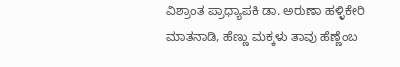ವಿಶ್ರಾಂತ ಪ್ರಾಧ್ಯಾಪಕಿ ಡಾ. ಅರುಣಾ ಹಳ್ಳಿಕೇರಿ ಮಾತನಾಡಿ, ಹೆಣ್ಣು ಮಕ್ಕಳು ತಾವು ಹೆಣ್ಣೆಂಬ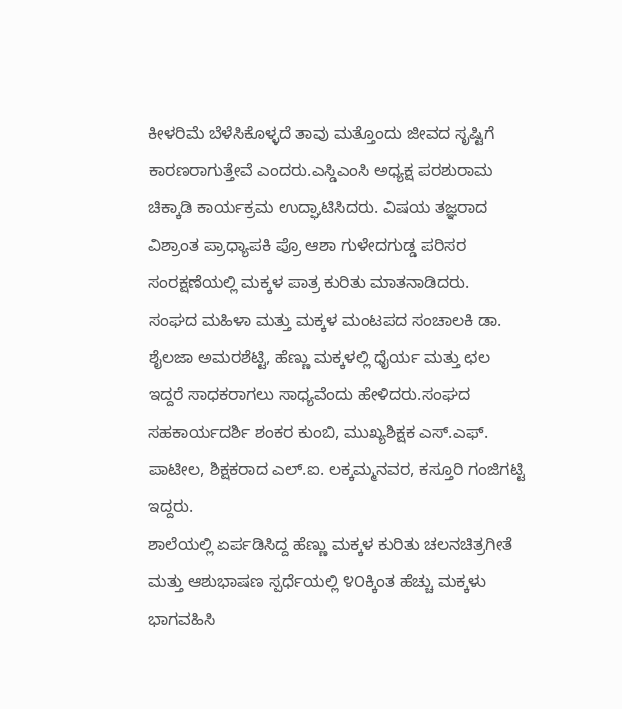ಕೀಳರಿಮೆ ಬೆಳೆಸಿಕೊಳ್ಳದೆ ತಾವು ಮತ್ತೊಂದು ಜೀವದ ಸೃಷ್ಟಿಗೆ ಕಾರಣರಾಗುತ್ತೇವೆ ಎಂದರು.ಎಸ್ಡಿಎಂಸಿ ಅಧ್ಯಕ್ಷ ಪರಶುರಾಮ ಚಿಕ್ಕಾಡಿ ಕಾರ್ಯಕ್ರಮ ಉದ್ಘಾಟಿಸಿದರು. ವಿಷಯ ತಜ್ಞರಾದ ವಿಶ್ರಾಂತ ಪ್ರಾಧ್ಯಾಪಕಿ ಪ್ರೊ ಆಶಾ ಗುಳೇದಗುಡ್ಡ ಪರಿಸರ ಸಂರಕ್ಷಣೆಯಲ್ಲಿ ಮಕ್ಕಳ ಪಾತ್ರ ಕುರಿತು ಮಾತನಾಡಿದರು.
ಸಂಘದ ಮಹಿಳಾ ಮತ್ತು ಮಕ್ಕಳ ಮಂಟಪದ ಸಂಚಾಲಕಿ ಡಾ. ಶೈಲಜಾ ಅಮರಶೆಟ್ಟಿ, ಹೆಣ್ಣು ಮಕ್ಕಳಲ್ಲಿ ಧೈರ್ಯ ಮತ್ತು ಛಲ ಇದ್ದರೆ ಸಾಧಕರಾಗಲು ಸಾಧ್ಯವೆಂದು ಹೇಳಿದರು.ಸಂಘದ ಸಹಕಾರ್ಯದರ್ಶಿ ಶಂಕರ ಕುಂಬಿ, ಮುಖ್ಯಶಿಕ್ಷಕ ಎಸ್.ಎಫ್. ಪಾಟೀಲ, ಶಿಕ್ಷಕರಾದ ಎಲ್.ಐ. ಲಕ್ಕಮ್ಮನವರ, ಕಸ್ತೂರಿ ಗಂಜಿಗಟ್ಟಿ ಇದ್ದರು.
ಶಾಲೆಯಲ್ಲಿ ಏರ್ಪಡಿಸಿದ್ದ ಹೆಣ್ಣು ಮಕ್ಕಳ ಕುರಿತು ಚಲನಚಿತ್ರಗೀತೆ ಮತ್ತು ಆಶುಭಾಷಣ ಸ್ಪರ್ಧೆಯಲ್ಲಿ ೪೦ಕ್ಕಿಂತ ಹೆಚ್ಚು ಮಕ್ಕಳು ಭಾಗವಹಿಸಿ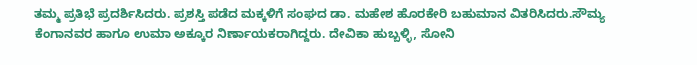ತಮ್ಮ ಪ್ರತಿಭೆ ಪ್ರದರ್ಶಿಸಿದರು. ಪ್ರಶಸ್ತಿ ಪಡೆದ ಮಕ್ಕಳಿಗೆ ಸಂಘದ ಡಾ. ಮಹೇಶ ಹೊರಕೇರಿ ಬಹುಮಾನ ವಿತರಿಸಿದರು.ಸೌಮ್ಯ ಕೆಂಗಾನವರ ಹಾಗೂ ಉಮಾ ಅಕ್ಕೂರ ನಿರ್ಣಾಯಕರಾಗಿದ್ದರು. ದೇವಿಕಾ ಹುಬ್ಬಳ್ಳಿ, ಸೋನಿ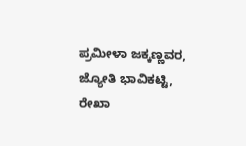ಪ್ರಮೀಳಾ ಜಕ್ಕಣ್ಣವರ, ಜ್ಯೋತಿ ಭಾವಿಕಟ್ಟಿ, ರೇಖಾ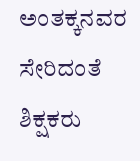ಅಂತಕ್ಕನವರ ಸೇರಿದಂತೆ ಶಿಕ್ಷಕರು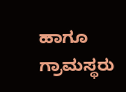ಹಾಗೂ ಗ್ರಾಮಸ್ಥರು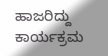ಹಾಜರಿದ್ದು ಕಾರ್ಯಕ್ರಮ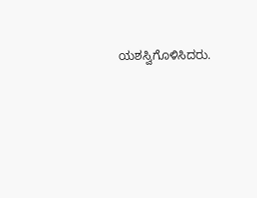ಯಶಸ್ವಿಗೊಳಿಸಿದರು.